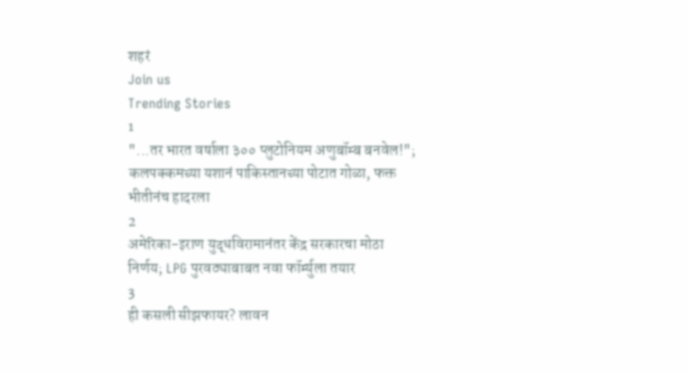शहरं
Join us
Trending Stories
1
"...तर भारत वर्षाला ३०० प्लुटोनियम अणुबॉम्ब बनवेल!"; कलपक्कमच्या यशानं पाकिस्तानच्या पोटात गोळा, फक्त भीतीनंच हादरला
2
अमेरिका-इराण युद्धविरामानंतर केंद्र सरकारचा मोठा निर्णय; LPG पुरवठ्याबाबत नवा फॉर्म्युला तयार
3
ही कसली सीझफायर? लावन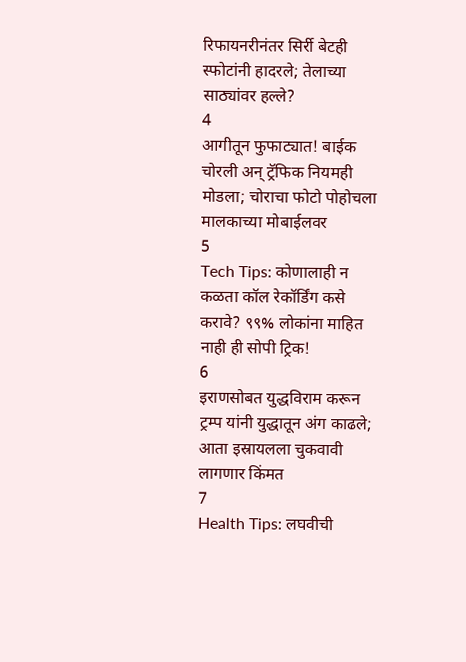रिफायनरीनंतर सिर्री बेटही स्फोटांनी हादरले; तेलाच्या साठ्यांवर हल्ले?
4
आगीतून फुफाट्यात! बाईक चोरली अन् ट्रॅफिक नियमही मोडला; चोराचा फोटो पोहोचला मालकाच्या मोबाईलवर
5
Tech Tips: कोणालाही न कळता कॉल रेकॉर्डिंग कसे करावे? ९९% लोकांना माहित नाही ही सोपी ट्रिक!
6
इराणसोबत युद्धविराम करून ट्रम्प यांनी युद्धातून अंग काढले; आता इस्रायलला चुकवावी लागणार किंमत
7
Health Tips: लघवीची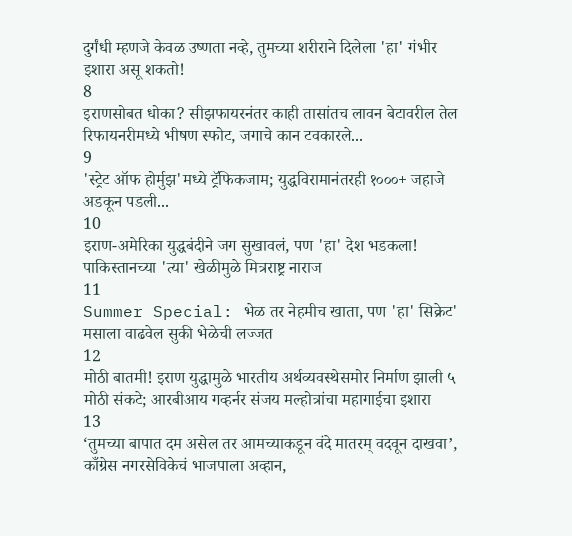दुर्गंधी म्हणजे केवळ उष्णता नव्हे, तुमच्या शरीराने दिलेला 'हा' गंभीर इशारा असू शकतो!
8
इराणसोबत धोका? सीझफायरनंतर काही तासांतच लावन बेटावरील तेल रिफायनरीमध्ये भीषण स्फोट, जगाचे कान टवकारले...
9
'स्ट्रेट ऑफ होर्मुझ'मध्ये ट्रॅफिकजाम; युद्धविरामानंतरही १०००+ जहाजे अडकून पडली...
10
इराण-अमेरिका युद्धबंदीने जग सुखावलं, पण 'हा' देश भडकला! पाकिस्तानच्या 'त्या' खेळीमुळे मित्रराष्ट्र नाराज
11
Summer Special: भेळ तर नेहमीच खाता, पण 'हा' सिक्रेट' मसाला वाढवेल सुकी भेळेची लज्जत
12
मोठी बातमी! इराण युद्धामुळे भारतीय अर्थव्यवस्थेसमोर निर्माण झाली ५ मोठी संकटे; आरबीआय गव्हर्नर संजय मल्होत्रांचा महागाईचा इशारा
13
‘तुमच्या बापात दम असेल तर आमच्याकडून वंदे मातरम् वदवून दाखवा’, काँग्रेस नगरसेविकेचं भाजपाला अव्हान,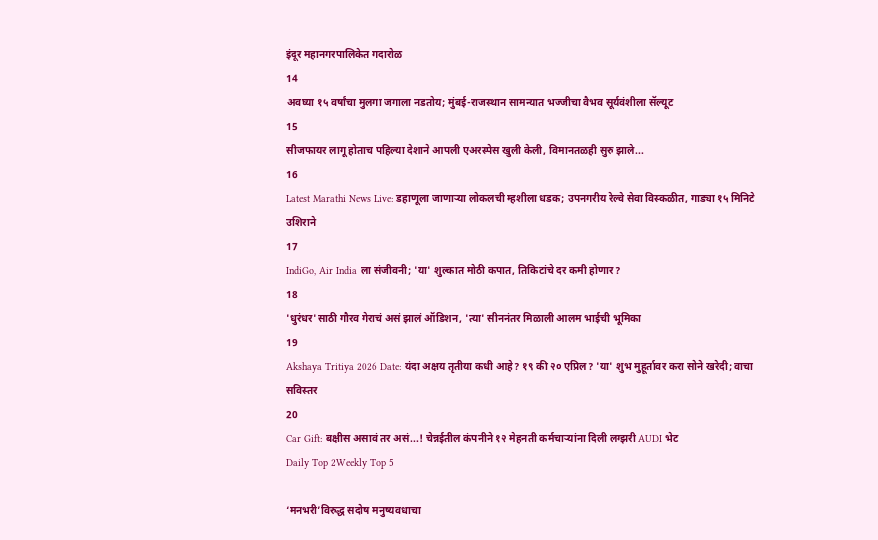इंदूर महानगरपालिकेत गदारोळ
14
अवघ्या १५ वर्षांचा मुलगा जगाला नडतोय; मुंबई-राजस्थान सामन्यात भज्जीचा वैभव सूर्यवंशीला सॅल्यूट
15
सीजफायर लागू होताच पहिल्या देशाने आपली एअरस्पेस खुली केली, विमानतळही सुरु झाले...
16
Latest Marathi News Live: डहाणूला जाणाऱ्या लोकलची म्हशीला धडक; उपनगरीय रेल्वे सेवा विस्कळीत, गाड्या १५ मिनिटे उशिराने
17
IndiGo, Air India ला संजीवनी; 'या' शुल्कात मोठी कपात, तिकिटांचे दर कमी होणार?
18
'धुरंधर'साठी गौरव गेराचं असं झालं ऑडिशन, 'त्या' सीननंतर मिळाली आलम भाईची भूमिका
19
Akshaya Tritiya 2026 Date: यंदा अक्षय तृतीया कधी आहे? १९ की २० एप्रिल? 'या' शुभ मुहूर्तावर करा सोने खरेदी; वाचा सविस्तर
20
Car Gift: बक्षीस असावं तर असं...! चेन्नईतील कंपनीने १२ मेहनती कर्मचाऱ्यांना दिली लग्झरी AUDI भेट
Daily Top 2Weekly Top 5

‘मनभरी’विरुद्ध सदोष मनुष्यवधाचा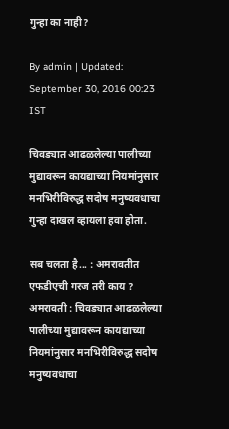गुन्हा का नाही?

By admin | Updated: September 30, 2016 00:23 IST

चिवड्यात आढळलेल्या पालीच्या मुद्यावरून कायद्याच्या नियमांनुसार मनभिरीविरुद्ध सदोष मनुष्यवधाचा गुन्हा दाखल व्हायला हवा होता.

सब चलता है... : अमरावतीत एफडीएची गरज तरी काय ? अमरावती : चिवड्यात आढळलेल्या पालीच्या मुद्यावरून कायद्याच्या नियमांनुसार मनभिरीविरुद्ध सदोष मनुष्यवधाचा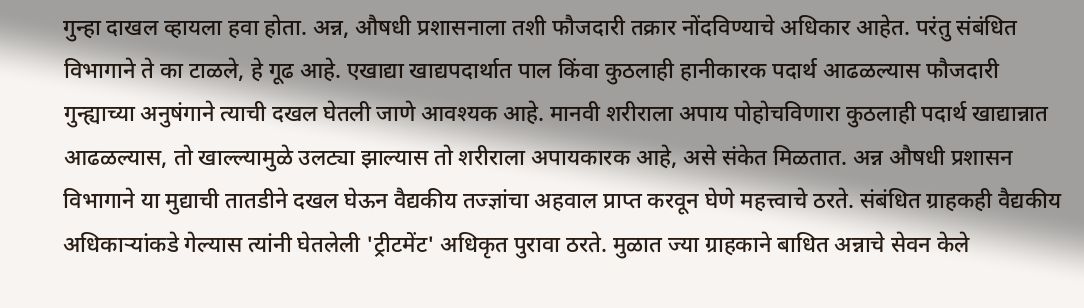गुन्हा दाखल व्हायला हवा होता. अन्न, औषधी प्रशासनाला तशी फौजदारी तक्रार नोंदविण्याचे अधिकार आहेत. परंतु संबंधित विभागाने ते का टाळले, हे गूढ आहे. एखाद्या खाद्यपदार्थात पाल किंवा कुठलाही हानीकारक पदार्थ आढळल्यास फौजदारी गुन्ह्याच्या अनुषंगाने त्याची दखल घेतली जाणे आवश्यक आहे. मानवी शरीराला अपाय पोहोचविणारा कुठलाही पदार्थ खाद्यान्नात आढळल्यास, तो खाल्ल्यामुळे उलट्या झाल्यास तो शरीराला अपायकारक आहे, असे संकेत मिळतात. अन्न औषधी प्रशासन विभागाने या मुद्याची तातडीने दखल घेऊन वैद्यकीय तज्ज्ञांचा अहवाल प्राप्त करवून घेणे महत्त्वाचे ठरते. संबंधित ग्राहकही वैद्यकीय अधिकाऱ्यांकडे गेल्यास त्यांनी घेतलेली 'ट्रीटमेंट' अधिकृत पुरावा ठरते. मुळात ज्या ग्राहकाने बाधित अन्नाचे सेवन केले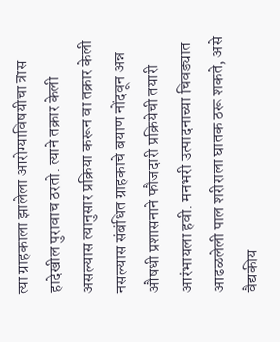त्या ग्राहकाला झालेला आरोग्याविषयीचा त्रास हादेखील पुरावाच ठरतो. त्याने तक्रार केली असल्यास त्यानुसार प्रक्रिया करून वा तक्रार केली नसल्यास संबंधित ग्राहकाचे बयाण नोंदवून अन्न औषधी प्रशासनाने फौजदारी प्रक्रियेची तयारी आरंभायला हवी. मनभरी उत्पादनाच्या चिवड्यात आढळलेली पाल शरीराला घातक ठरू शकते, असे वैद्यकीय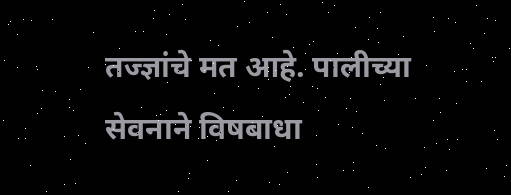तज्ज्ञांचे मत आहे. पालीच्या सेवनाने विषबाधा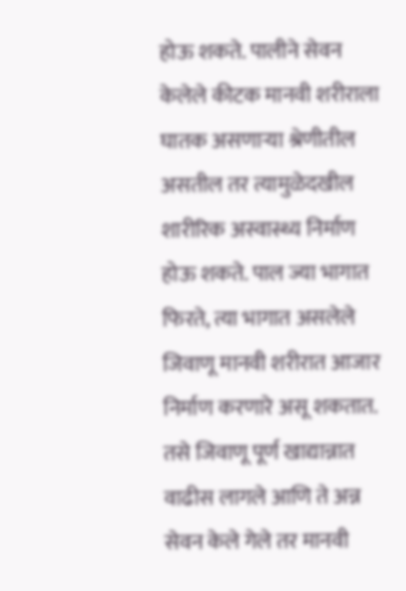होऊ शकते. पालीने सेवन केलेले कीटक मानवी शरीराला घातक असणाऱ्या श्रेणीतील असतील तर त्यामुळेदखील शारीरिक अस्वास्थ्य निर्माण होऊ शकते. पाल ज्या भागात फिरते, त्या भागात असलेले जिवाणू मानवी शरीरात आजार निर्माण करणारे असू शकतात. तसे जिवाणू पूर्ण खाद्यान्नात वाढीस लागले आणि ते अन्न सेवन केले गेले तर मानवी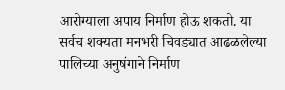आरोग्याला अपाय निर्माण होऊ शकतो. या सर्वच शक्यता मनभरी चिवड्यात आढळलेल्या पालिच्या अनुषंगाने निर्माण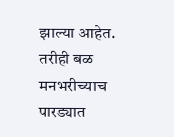झाल्या आहेत. तरीही बळ मनभरीच्याच पारड्यात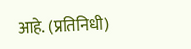आहे. (प्रतिनिधी)